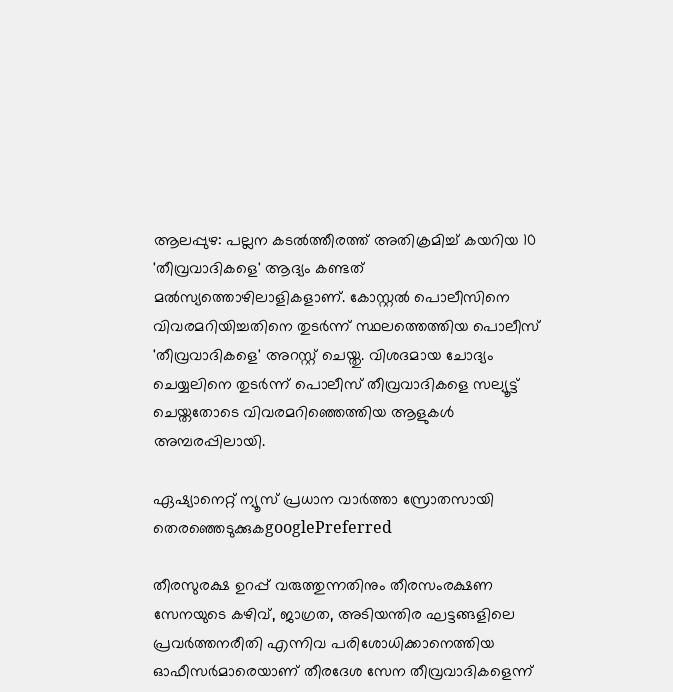ആലപ്പുഴ: പല്ലന കടല്‍ത്തീരത്ത് അതിക്രമിച്ച് കയറിയ 10 'തീവ്രവാദികളെ' ആദ്യം കണ്ടത് മല്‍സ്യത്തൊഴിലാളികളാണ്. കോസ്റ്റല്‍ പൊലീസിനെ വിവരമറിയിച്ചതിനെ തുടര്‍ന്ന് സ്ഥലത്തെത്തിയ പൊലീസ് 'തീവ്രവാദികളെ' അറസ്റ്റ് ചെയ്തു. വിശദമായ ചോദ്യം ചെയ്യലിനെ തുടര്‍ന്ന് പൊലീസ് തീവ്രവാദികളെ സല്യൂട്ട് ചെയ്തതോടെ വിവരമറിഞ്ഞെത്തിയ ആളുകള്‍ അമ്പരപ്പിലായി.

ഏഷ്യാനെറ്റ് ന്യൂസ് പ്രധാന വാർത്താ സ്രോതസായി തെരഞ്ഞെടുക്കുകgooglePreferred

തീരസുരക്ഷ ഉറപ്പ് വരുത്തുന്നതിനും തീരസംരക്ഷണ സേനയുടെ കഴിവ്, ജാഗ്രത, അടിയന്തിര ഘട്ടങ്ങളിലെ പ്രവര്‍ത്തനരീതി എന്നിവ പരിശോധിക്കാനെത്തിയ ഓഫീസര്‍മാരെയാണ് തീരദേശ സേന തീവ്രവാദികളെന്ന്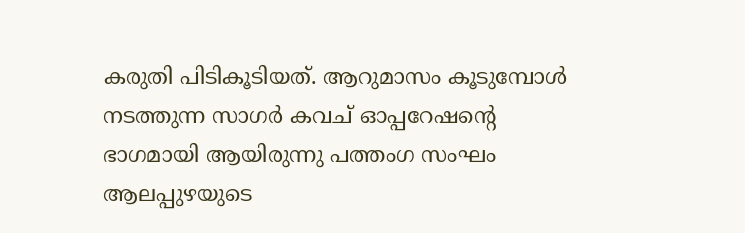കരുതി പിടികൂടിയത്. ആറുമാസം കൂടുമ്പോള്‍ നടത്തുന്ന സാഗര്‍ കവച് ഓപ്പറേഷന്റെ ഭാഗമായി ആയിരുന്നു പത്തംഗ സംഘം ആലപ്പുഴയുടെ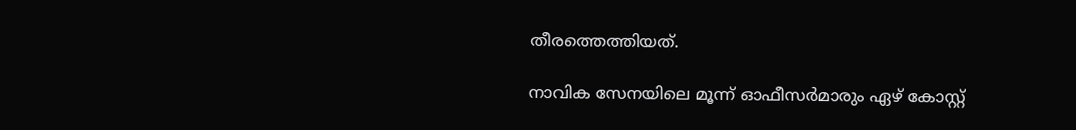തീരത്തെത്തിയത്.

നാവിക സേനയിലെ മൂന്ന് ഓഫീസര്‍മാരും ഏഴ് കോസ്റ്റ്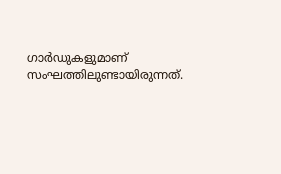ഗാര്‍ഡുകളുമാണ് സംഘത്തിലുണ്ടായിരുന്നത്.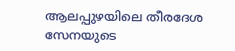ആലപ്പുഴയിലെ തീരദേശ സേനയുടെ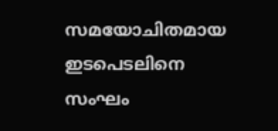സമയോചിതമായ ഇടപെടലിനെ സംഘം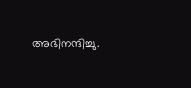അഭിനന്ദിച്ചു.